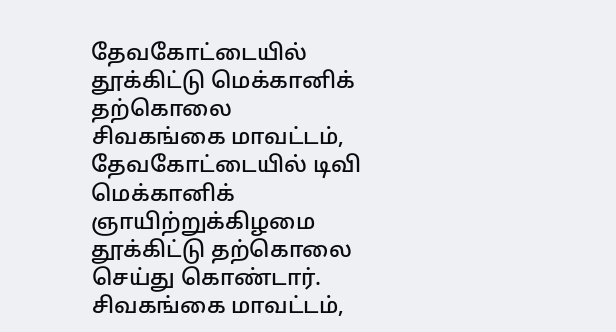தேவகோட்டையில் தூக்கிட்டு மெக்கானிக் தற்கொலை
சிவகங்கை மாவட்டம், தேவகோட்டையில் டிவி மெக்கானிக் ஞாயிற்றுக்கிழமை தூக்கிட்டு தற்கொலை செய்து கொண்டார்.
சிவகங்கை மாவட்டம்,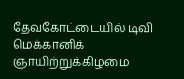தேவகோட்டையில் டிவி மெக்கானிக் ஞாயிற்றுக்கிழமை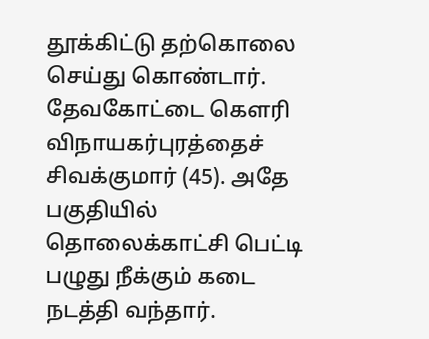தூக்கிட்டு தற்கொலை செய்து கொண்டார்.
தேவகோட்டை கௌரி விநாயகர்புரத்தைச் சிவக்குமார் (45). அதே பகுதியில் தொலைக்காட்சி பெட்டி பழுது நீக்கும் கடை நடத்தி வந்தார்.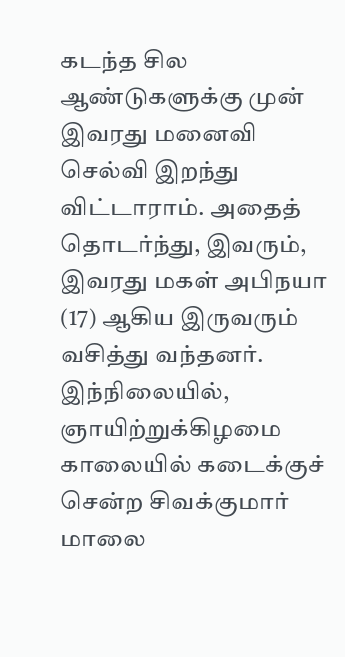கடந்த சில ஆண்டுகளுக்கு முன் இவரது மனைவி செல்வி இறந்து விட்டாராம். அதைத் தொடர்ந்து, இவரும், இவரது மகள் அபிநயா (17) ஆகிய இருவரும் வசித்து வந்தனர்.
இந்நிலையில், ஞாயிற்றுக்கிழமை காலையில் கடைக்குச் சென்ற சிவக்குமார் மாலை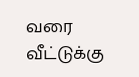வரை வீட்டுக்கு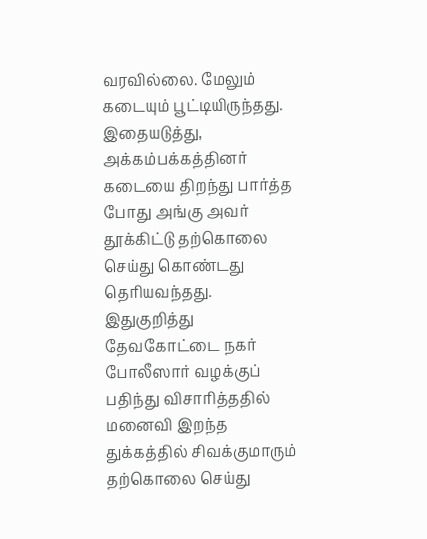வரவில்லை. மேலும் கடையும் பூட்டியிருந்தது. இதையடுத்து, அக்கம்பக்கத்தினர் கடையை திறந்து பார்த்த போது அங்கு அவர் தூக்கிட்டு தற்கொலை செய்து கொண்டது தெரியவந்தது.
இதுகுறித்து தேவகோட்டை நகர் போலீஸார் வழக்குப் பதிந்து விசாரித்ததில் மனைவி இறந்த துக்கத்தில் சிவக்குமாரும் தற்கொலை செய்து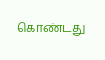கொண்டது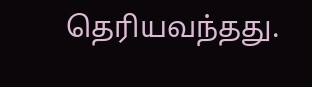தெரியவந்தது.